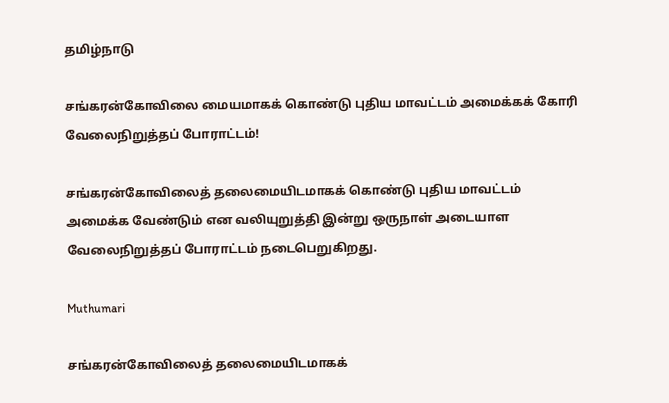தமிழ்நாடு

சங்கரன்கோவிலை மையமாகக் கொண்டு புதிய மாவட்டம் அமைக்கக் கோரி வேலைநிறுத்தப் போராட்டம்!

சங்கரன்கோவிலைத் தலைமையிடமாகக் கொண்டு புதிய மாவட்டம் அமைக்க வேண்டும் என வலியுறுத்தி இன்று ஒருநாள் அடையாள வேலைநிறுத்தப் போராட்டம் நடைபெறுகிறது.

Muthumari

சங்கரன்கோவிலைத் தலைமையிடமாகக்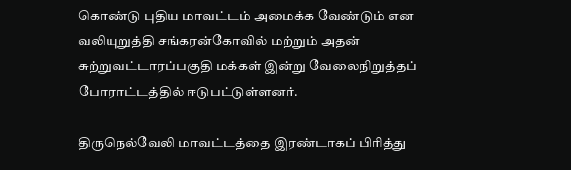கொண்டு புதிய மாவட்டம் அமைக்க வேண்டும் என வலியுறுத்தி சங்கரன்கோவில் மற்றும் அதன் சுற்றுவட்டாரப்பகுதி மக்கள் இன்று வேலைநிறுத்தப் போராட்டத்தில் ஈடுபட்டுள்ளனர்.

திருநெல்வேலி மாவட்டத்தை இரண்டாகப் பிரித்து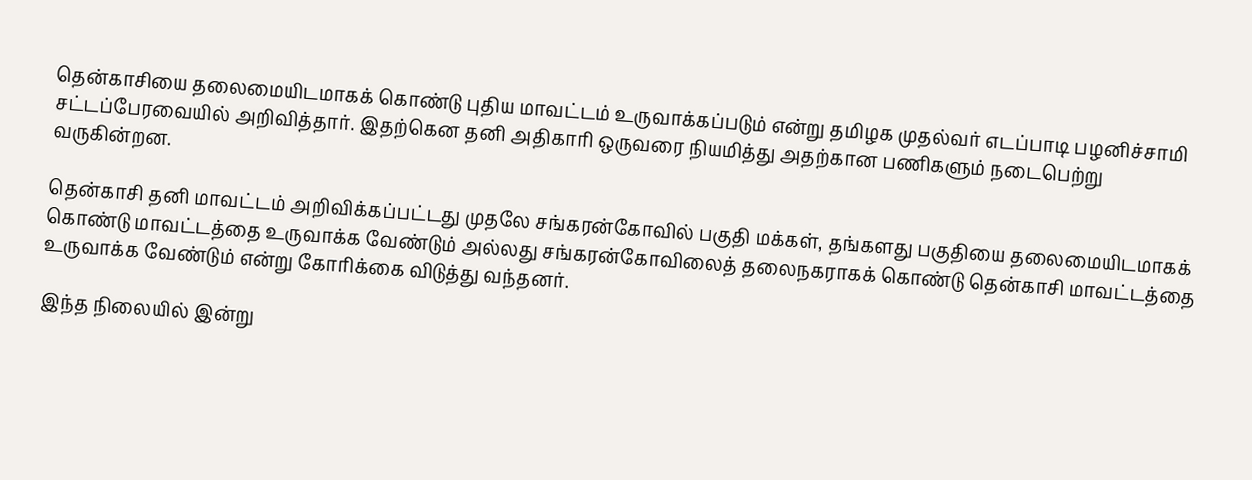தென்காசியை தலைமையிடமாகக் கொண்டு புதிய மாவட்டம் உருவாக்கப்படும் என்று தமிழக முதல்வர் எடப்பாடி பழனிச்சாமி சட்டப்பேரவையில் அறிவித்தார். இதற்கென தனி அதிகாரி ஒருவரை நியமித்து அதற்கான பணிகளும் நடைபெற்று வருகின்றன.

தென்காசி தனி மாவட்டம் அறிவிக்கப்பட்டது முதலே சங்கரன்கோவில் பகுதி மக்கள், தங்களது பகுதியை தலைமையிடமாகக் கொண்டு மாவட்டத்தை உருவாக்க வேண்டும் அல்லது சங்கரன்கோவிலைத் தலைநகராகக் கொண்டு தென்காசி மாவட்டத்தை உருவாக்க வேண்டும் என்று கோரிக்கை விடுத்து வந்தனர்.

இந்த நிலையில் இன்று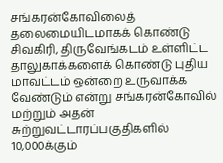சங்கரன்கோவிலைத் தலைமையிடமாகக் கொண்டு சிவகிரி, திருவேங்கடம் உள்ளிட்ட தாலுகாக்களைக் கொண்டு புதிய மாவட்டம் ஒன்றை உருவாக்க வேண்டும் என்று சங்கரன்கோவில் மற்றும் அதன் சுற்றுவட்டாரப்பகுதிகளில் 10,000க்கும்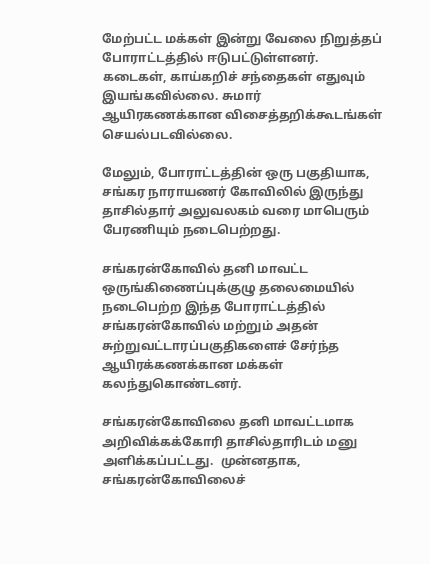மேற்பட்ட மக்கள் இன்று வேலை நிறுத்தப் போராட்டத்தில் ஈடுபட்டுள்ளனர். கடைகள், காய்கறிச் சந்தைகள் எதுவும் இயங்கவில்லை. சுமார் ஆயிரகணக்கான விசைத்தறிக்கூடங்கள் செயல்படவில்லை.

மேலும், போராட்டத்தின் ஒரு பகுதியாக, சங்கர நாராயணர் கோவிலில் இருந்து தாசில்தார் அலுவலகம் வரை மாபெரும் பேரணியும் நடைபெற்றது.

சங்கரன்கோவில் தனி மாவட்ட ஒருங்கிணைப்புக்குழு தலைமையில் நடைபெற்ற இந்த போராட்டத்தில் சங்கரன்கோவில் மற்றும் அதன் சுற்றுவட்டாரப்பகுதிகளைச் சேர்ந்த ஆயிரக்கணக்கான மக்கள் கலந்துகொண்டனர்.

சங்கரன்கோவிலை தனி மாவட்டமாக அறிவிக்கக்கோரி தாசில்தாரிடம் மனு அளிக்கப்பட்டது.  முன்னதாக, சங்கரன்கோவிலைச்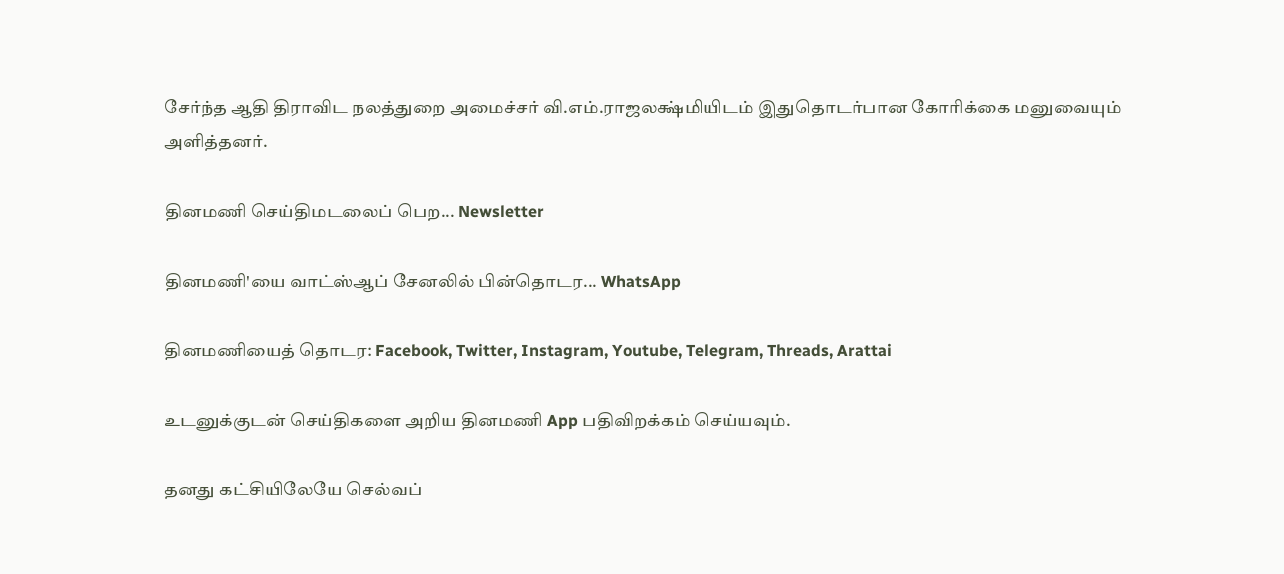சேர்ந்த ஆதி திராவிட நலத்துறை அமைச்சர் வி.எம்.ராஜலக்ஷ்மியிடம் இதுதொடர்பான கோரிக்கை மனுவையும் அளித்தனர்.

தினமணி செய்திமடலைப் பெற... Newsletter

தினமணி'யை வாட்ஸ்ஆப் சேனலில் பின்தொடர... WhatsApp

தினமணியைத் தொடர: Facebook, Twitter, Instagram, Youtube, Telegram, Threads, Arattai

உடனுக்குடன் செய்திகளை அறிய தினமணி App பதிவிறக்கம் செய்யவும்.

தனது கட்சியிலேயே செல்வப்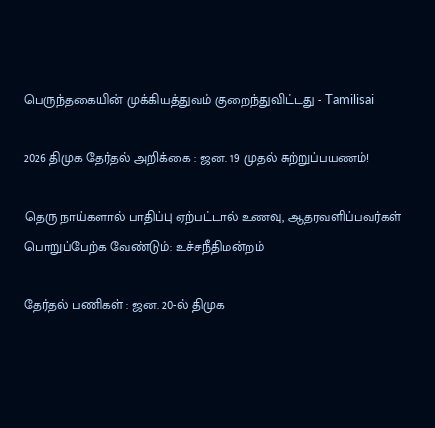பெருந்தகையின் முக்கியத்துவம் குறைந்துவிட்டது - Tamilisai

2026 திமுக தேர்தல் அறிக்கை : ஜன. 19 முதல் சுற்றுப்பயணம்!

தெரு நாய்களால் பாதிப்பு ஏற்பட்டால் உணவு, ஆதரவளிப்பவர்கள் பொறுப்பேற்க வேண்டும்: உச்சநீதிமன்றம்

தேர்தல் பணிகள் : ஜன. 20-ல் திமுக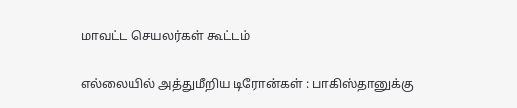மாவட்ட செயலர்கள் கூட்டம்

எல்லையில் அத்துமீறிய டிரோன்கள் : பாகிஸ்தானுக்கு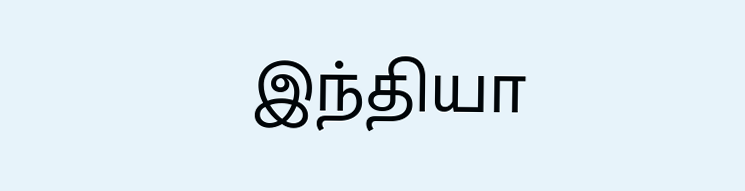இந்தியா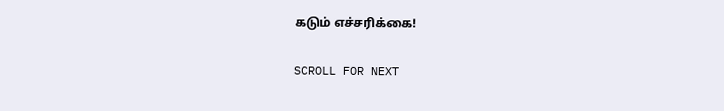கடும் எச்சரிக்கை!

SCROLL FOR NEXT